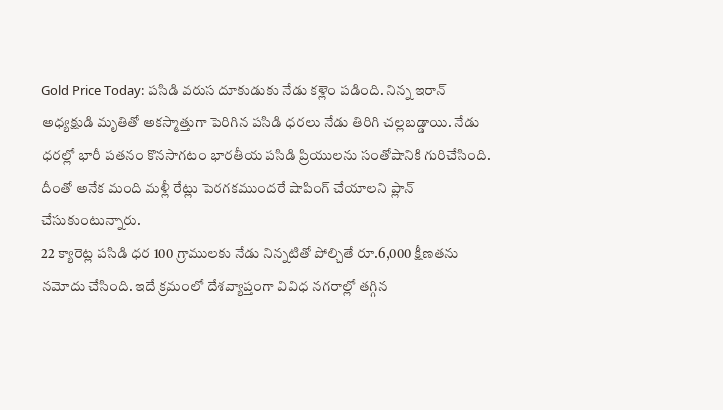Gold Price Today: పసిడి వరుస దూకుడుకు నేడు కళ్లెం పడింది. నిన్న ఇరాన్ అధ్యక్షుడి మృతితో అకస్మాత్తుగా పెరిగిన పసిడి ధరలు నేడు తిరిగి చల్లబడ్డాయి. నేడు ధరల్లో భారీ పతనం కొనసాగటం భారతీయ పసిడి ప్రియులను సంతోషానికి గురిచేసింది. దీంతో అనేక మంది మళ్లీ రేట్లు పెరగకముందరే షాపింగ్ చేయాలని ప్లాన్ చేసుకుంటున్నారు.
22 క్యారెట్ల పసిడి ధర 100 గ్రాములకు నేడు నిన్నటితో పోల్చితే రూ.6,000 క్షీణతను నమోదు చేసింది. ఇదే క్రమంలో దేశవ్యాప్తంగా వివిధ నగరాల్లో తగ్గిన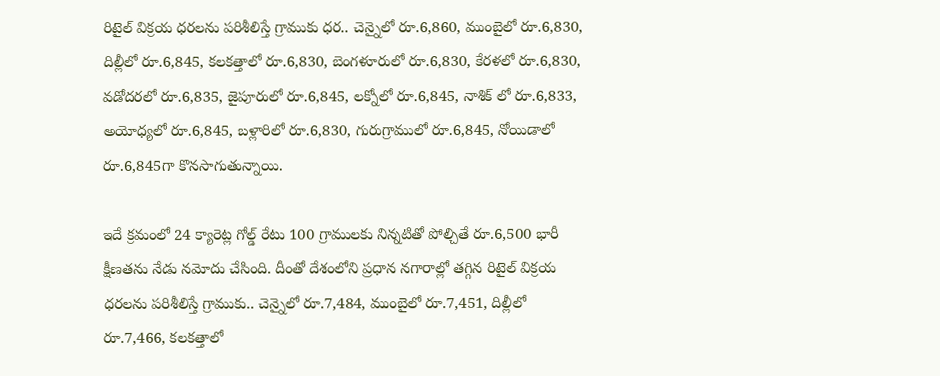రిటైల్ విక్రయ ధరలను పరిశీలిస్తే గ్రాముకు ధర.. చెన్నైలో రూ.6,860, ముంబైలో రూ.6,830, దిల్లీలో రూ.6,845, కలకత్తాలో రూ.6,830, బెంగళూరులో రూ.6,830, కేరళలో రూ.6,830, వడోదరలో రూ.6,835, జైపూరులో రూ.6,845, లక్నోలో రూ.6,845, నాశిక్ లో రూ.6,833, అయోధ్యలో రూ.6,845, బళ్లారిలో రూ.6,830, గురుగ్రాములో రూ.6,845, నోయిడాలో రూ.6,845గా కొనసాగుతున్నాయి.

ఇదే క్రమంలో 24 క్యారెట్ల గోల్డ్ రేటు 100 గ్రాములకు నిన్నటితో పోల్చితే రూ.6,500 భారీ క్షీణతను నేడు నమోదు చేసింది. దీంతో దేశంలోని ప్రధాన నగారాల్లో తగ్గిన రిటైల్ విక్రయ ధరలను పరిశీలిస్తే గ్రాముకు.. చెన్నైలో రూ.7,484, ముంబైలో రూ.7,451, దిల్లీలో రూ.7,466, కలకత్తాలో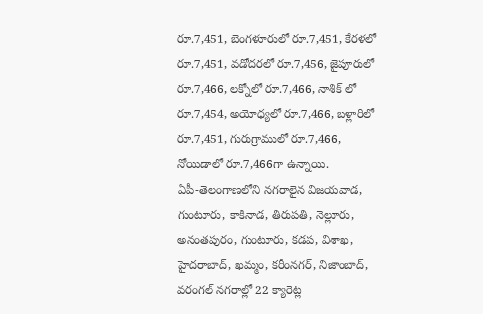రూ.7,451, బెంగళూరులో రూ.7,451, కేరళలో రూ.7,451, వడోదరలో రూ.7,456, జైపూరులో రూ.7,466, లక్నోలో రూ.7,466, నాశిక్ లో రూ.7,454, అయోధ్యలో రూ.7,466, బళ్లారిలో రూ.7,451, గురుగ్రాములో రూ.7,466, నోయిడాలో రూ.7,466గా ఉన్నాయి.
ఏపీ-తెలంగాణలోని నగరాలైన విజయవాడ, గుంటూరు, కాకినాడ, తిరుపతి, నెల్లూరు, అనంతపురం, గుంటూరు, కడప, విశాఖ, హైదరాబాద్, ఖమ్మం, కరీంనగర్, నిజాంబాద్, వరంగల్ నగరాల్లో 22 క్యారెట్ల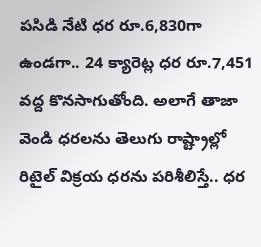పసిడి నేటి ధర రూ.6,830గా ఉండగా.. 24 క్యారెట్ల ధర రూ.7,451 వద్ద కొనసాగుతోంది. అలాగే తాజా వెండి ధరలను తెలుగు రాష్ట్రాల్లో రిటైల్ విక్రయ ధరను పరిశీలిస్తే.. ధర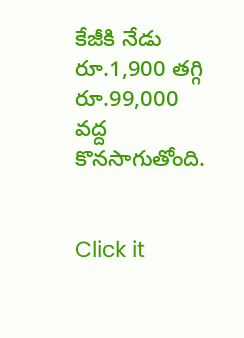కేజీకి నేడు రూ.1,900 తగ్గి రూ.99,000 వద్ద కొనసాగుతోంది.


Click it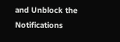and Unblock the Notifications